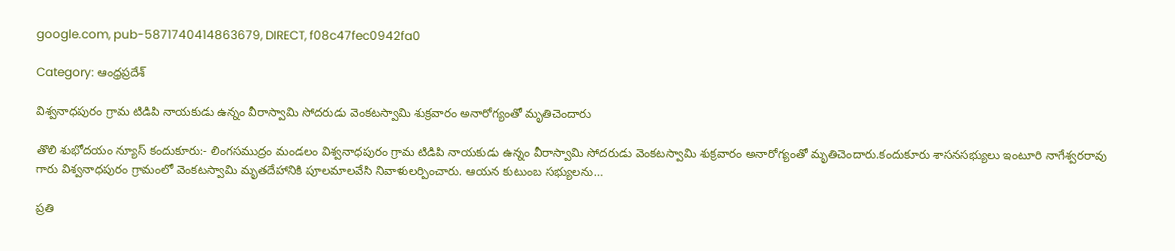google.com, pub-5871740414863679, DIRECT, f08c47fec0942fa0

Category: ఆంధ్రప్రదేశ్

విశ్వనాధపురం గ్రామ టిడిపి నాయకుడు ఉన్నం వీరాస్వామి సోదరుడు వెంకటస్వామి శుక్రవారం అనారోగ్యంతో మృతిచెందారు

తొలి శుభోదయం న్యూస్ కందుకూరు:- లింగసముద్రం మండలం విశ్వనాధపురం గ్రామ టిడిపి నాయకుడు ఉన్నం వీరాస్వామి సోదరుడు వెంకటస్వామి శుక్రవారం అనారోగ్యంతో మృతిచెందారు.కందుకూరు శాసనసభ్యులు ఇంటూరి నాగేశ్వరరావు గారు విశ్వనాధపురం గ్రామంలో వెంకటస్వామి మృతదేహానికి పూలమాలవేసి నివాళులర్పించారు. ఆయన కుటుంబ సభ్యులను…

ప్రతి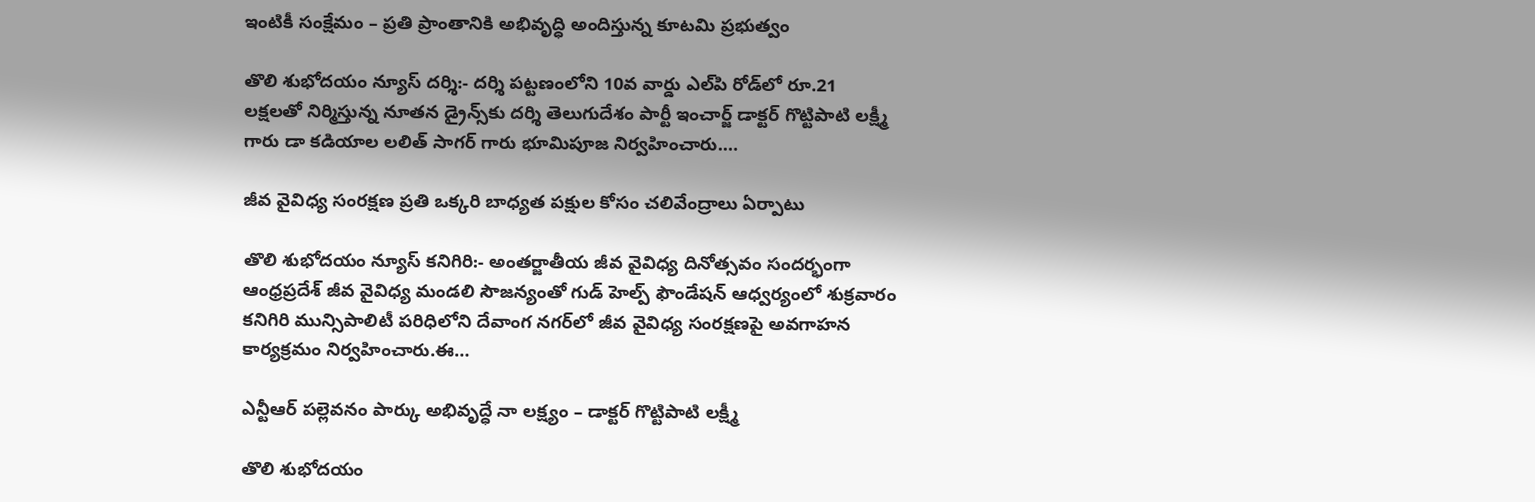ఇంటికీ సంక్షేమం – ప్రతి ప్రాంతానికి అభివృద్ధి అందిస్తున్న కూటమి ప్రభుత్వం

తొలి శుభోదయం న్యూస్ దర్శి:- దర్శి పట్టణంలోని 10వ వార్డు ఎల్‌పి రోడ్‌లో రూ.21 లక్షలతో నిర్మిస్తున్న నూతన డ్రైన్స్‌కు దర్శి తెలుగుదేశం పార్టీ ఇంచార్జ్ డాక్టర్ గొట్టిపాటి లక్ష్మీ గారు డా కడియాల లలిత్ సాగర్ గారు భూమిపూజ నిర్వహించారు.…

జీవ వైవిధ్య సంరక్షణ ప్రతి ఒక్కరి బాధ్యత పక్షుల కోసం చలివేంద్రాలు ఏర్పాటు

తొలి శుభోదయం న్యూస్ కనిగిరి:- అంతర్జాతీయ జీవ వైవిధ్య దినోత్సవం సందర్భంగా ఆంధ్రప్రదేశ్ జీవ వైవిధ్య మండలి సౌజన్యంతో గుడ్ హెల్ప్ ఫౌండేషన్ ఆధ్వర్యంలో శుక్రవారం కనిగిరి మున్సిపాలిటీ పరిధిలోని దేవాంగ నగర్‌లో జీవ వైవిధ్య సంరక్షణపై అవగాహన కార్యక్రమం నిర్వహించారు.ఈ…

ఎన్టీఆర్ పల్లెవనం పార్కు అభివృద్ధే నా లక్ష్యం – డాక్టర్ గొట్టిపాటి లక్ష్మీ

తొలి శుభోదయం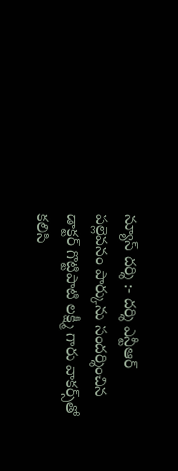న్యూస్ దర్శి :- దర్శి ఎన్టీఆర్ పల్లెవనం పార్కును సందర్శించిన డాక్టర్ గొట్టిపాటి లక్ష్మీ గారు వాకర్స్‌తో కలిసి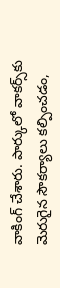వాకింగ్ చేశారు. పార్కులో వాకర్స్‌కు మెరుగైన సౌకర్యాలు కల్పించడం,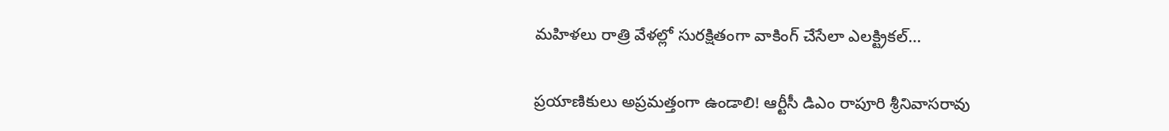మహిళలు రాత్రి వేళల్లో సురక్షితంగా వాకింగ్ చేసేలా ఎలక్ట్రికల్…

ప్రయాణికులు అప్రమత్తంగా ఉండాలి! ఆర్టీసీ డిఎం రాపూరి శ్రీనివాసరావు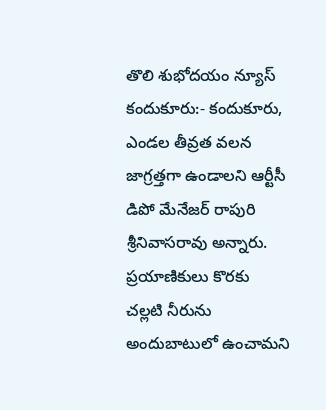తొలి శుభోదయం న్యూస్ కందుకూరు:- కందుకూరు, ఎండల తీవ్రత వలన జాగ్రత్తగా ఉండాలని ఆర్టీసీ డిపో మేనేజర్ రాపురి శ్రీనివాసరావు అన్నారు. ప్రయాణికులు కొరకు చల్లటి నీరును అందుబాటులో ఉంచామని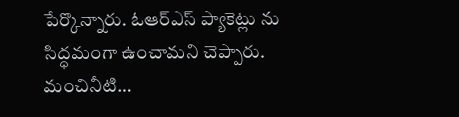పేర్కొన్నారు. ఓఆర్ఎస్ ప్యాకెట్లు ను సిద్ధమంగా ఉంచామని చెప్పారు. మంచినీటి…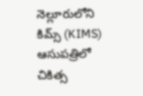నెల్లూరులోని కిమ్స్ (KIMS) ఆసుపత్రిలో చికిత్స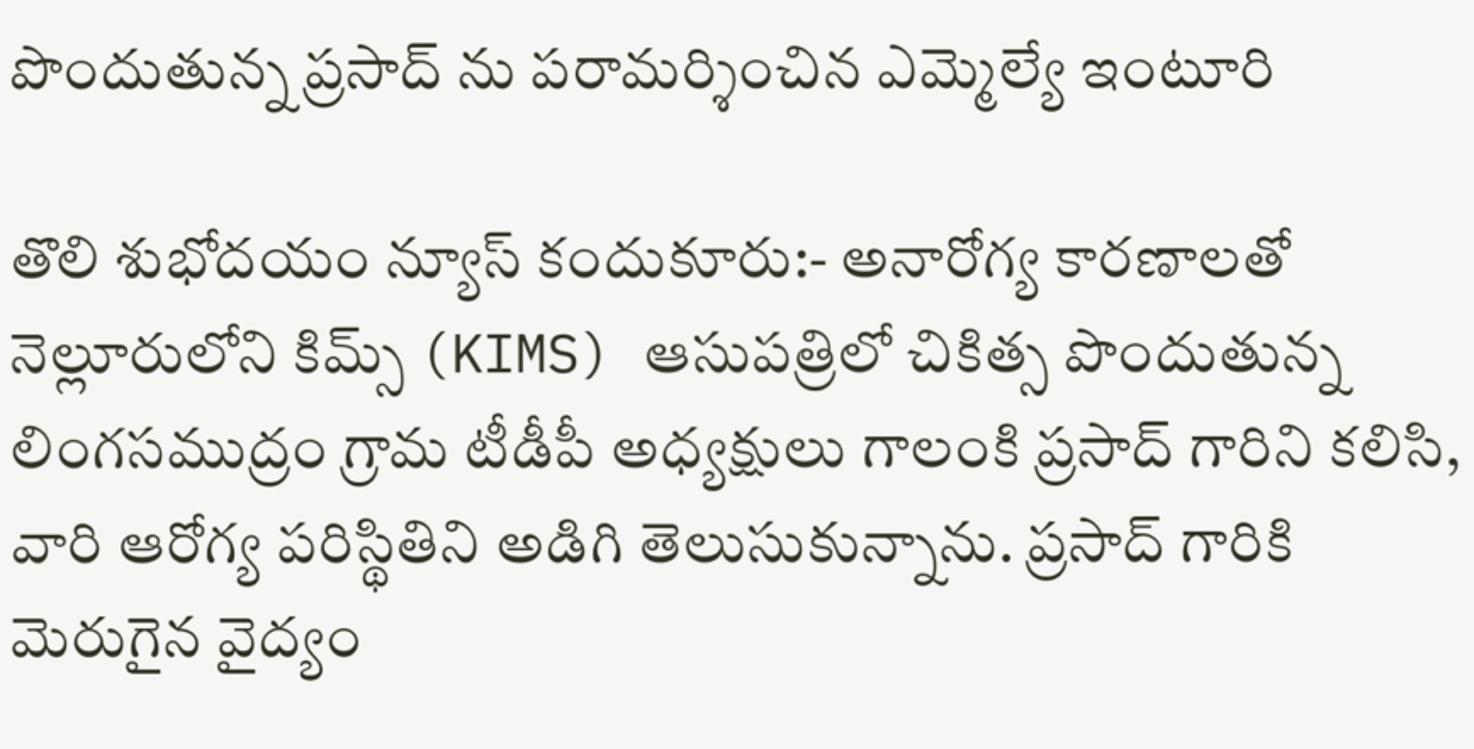పొందుతున్న ప్రసాద్ ను పరామర్శించిన ఎమ్మెల్యే ఇంటూరి

తొలి శుభోదయం న్యూస్ కందుకూరు:- అనారోగ్య కారణాలతో నెల్లూరులోని కిమ్స్ (KIMS) ఆసుపత్రిలో చికిత్స పొందుతున్న లింగసముద్రం గ్రామ టీడీపీ అధ్యక్షులు గాలంకి ప్రసాద్ గారిని కలిసి, వారి ఆరోగ్య పరిస్థితిని అడిగి తెలుసుకున్నాను. ప్రసాద్ గారికి మెరుగైన వైద్యం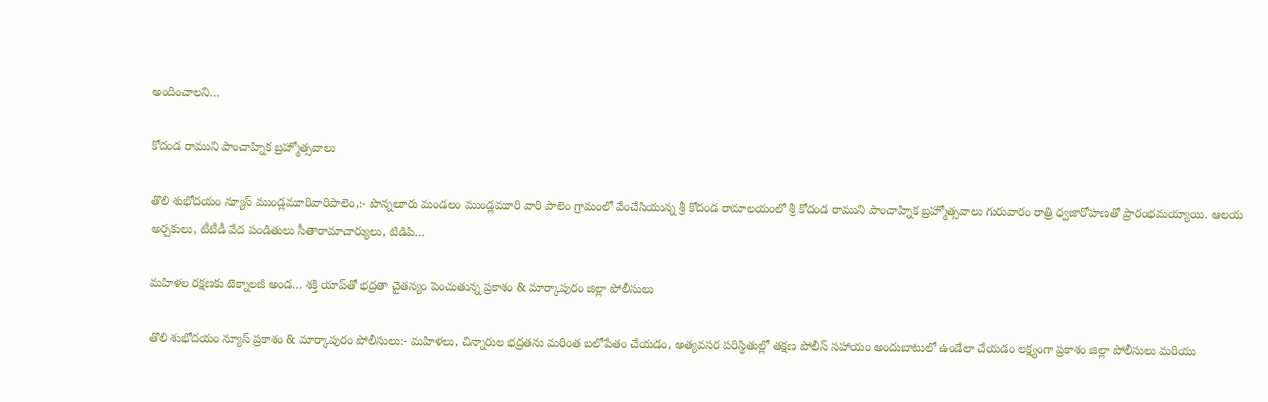అందించాలని…

కోదండ రాముని పాంచాహ్నిక బ్రహ్మోత్సవాలు

తొలి శుభోదయం న్యూస్ ముండ్లమూరివారిపాలెం,:- పొన్నలూరు మండలం ముండ్లమూరి వారి పాలెం గ్రామంలో వేంచేసియున్న శ్రీ కోదండ రామాలయంలో శ్రీ కోదండ రాముని పాంచాహ్నిక బ్రహ్మోత్సవాలు గురువారం రాత్రి ధ్వజారోహణతో ప్రారంభమయ్యాయి. ఆలయ అర్చకులు, టీటీడీ వేద పండితులు సీతారామాచార్యులు, టిడిపి…

మహిళల రక్షణకు టెక్నాలజీ అండ… శక్తి యాప్‌తో భద్రతా చైతన్యం పెంచుతున్న ప్రకాశం & మార్కాపురం జిల్లా పోలీసులు

తొలి శుభోదయం న్యూస్ ప్రకాశం & మార్కాపురం పోలీసులు:- మహిళలు, చిన్నారుల భద్రతను మరింత బలోపేతం చేయడం, అత్యవసర పరిస్థితుల్లో తక్షణ పోలీస్ సహాయం అందుబాటులో ఉండేలా చేయడం లక్ష్యంగా ప్రకాశం జిల్లా పోలీసులు మరియు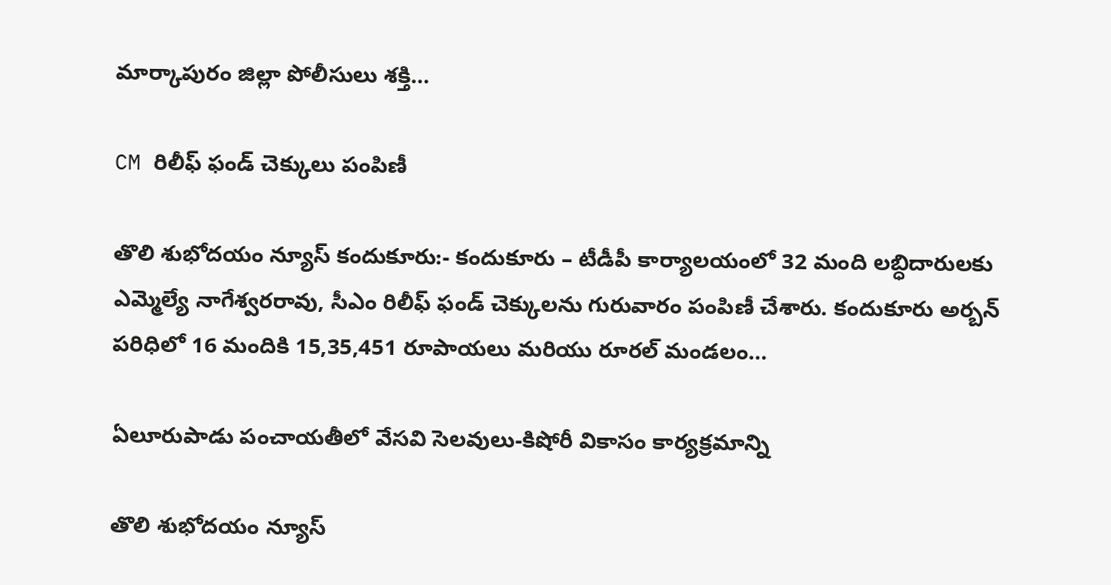మార్కాపురం జిల్లా పోలీసులు శక్తి…

CM రిలీఫ్ ఫండ్ చెక్కులు పంపిణీ

తొలి శుభోదయం న్యూస్ కందుకూరు:- కందుకూరు – టీడీపీ కార్యాలయంలో 32 మంది లబ్ధిదారులకు ఎమ్మెల్యే నాగేశ్వరరావు, సీఎం రిలీఫ్ ఫండ్ చెక్కులను గురువారం పంపిణీ చేశారు. కందుకూరు అర్బన్ పరిధిలో 16 మందికి 15,35,451 రూపాయలు మరియు రూరల్ మండలం…

ఏలూరుపాడు పంచాయతీలో వేసవి సెలవులు-కిషోరీ వికాసం కార్యక్రమాన్ని

తొలి శుభోదయం న్యూస్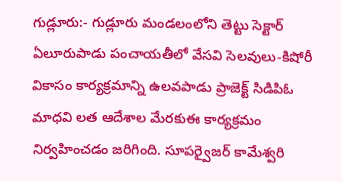గుడ్లూరు:- గుడ్లూరు మండలంలోని తెట్టు సెక్టార్ ఏలూరుపాడు పంచాయతీలో వేసవి సెలవులు-కిషోరీ వికాసం కార్యక్రమాన్ని ఉలవపాడు ప్రాజెక్ట్ సిడిపిఓ మాధవి లత ఆదేశాల మేరకుఈ కార్యక్రమం నిర్వహించడం జరిగింది. సూపర్వైజర్ కామేశ్వరి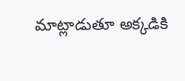మాట్లాడుతూ అక్కడికి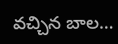వచ్చిన బాల…